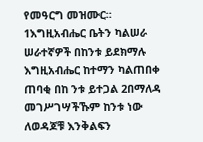የመዓርግ መዝሙር።
1እግዚአብሔር ቤትን ካልሠራ ሠራተኛዎች በከንቱ ይደክማሉ እግዚአብሔር ከተማን ካልጠበቀ ጠባቂ በከ ንቱ ይተጋል 2በማለዳ መገሥገሣችኹም ከንቱ ነው ለወዳጆቹ እንቅልፍን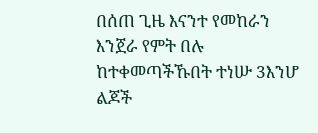በሰጠ ጊዜ እናንተ የመከራን እንጀራ የምት በሉ ከተቀመጣችኹበት ተነሡ 3እንሆ ልጆች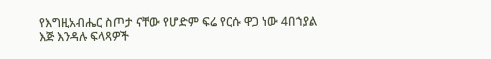የእግዚአብሔር ስጦታ ናቸው የሆድም ፍሬ የርሱ ዋጋ ነው 4በኀያል እጅ እንዳሉ ፍላጻዎች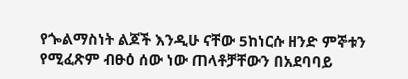የጐልማስነት ልጆች እንዲሁ ናቸው 5ከነርሱ ዘንድ ምኞቱን የሚፈጽም ብፁዕ ሰው ነው ጠላቶቻቸውን በአደባባይ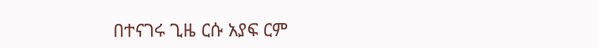በተናገሩ ጊዜ ርሱ አያፍ ርም